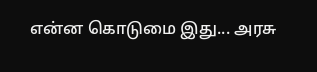என்ன கொடுமை இது... அரசு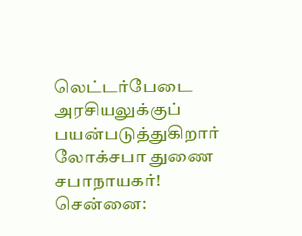லெட்டர்பேடை அரசியலுக்குப் பயன்படுத்துகிறார் லோக்சபா துணை சபாநாயகர்!
சென்னை: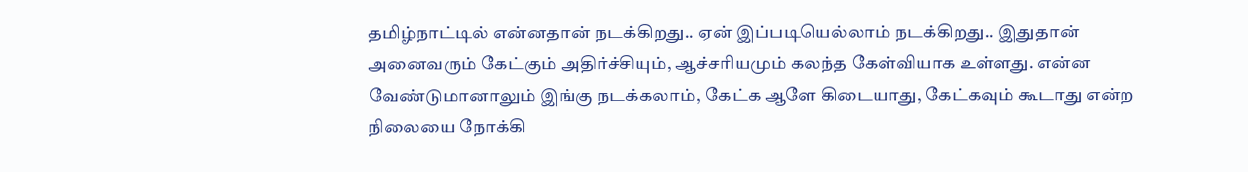தமிழ்நாட்டில் என்னதான் நடக்கிறது.. ஏன் இப்படியெல்லாம் நடக்கிறது.. இதுதான் அனைவரும் கேட்கும் அதிர்ச்சியும், ஆச்சரியமும் கலந்த கேள்வியாக உள்ளது. என்ன வேண்டுமானாலும் இங்கு நடக்கலாம், கேட்க ஆளே கிடையாது, கேட்கவும் கூடாது என்ற நிலையை நோக்கி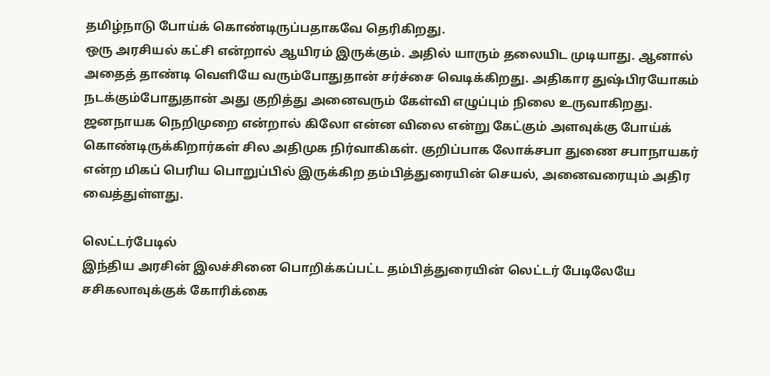தமிழ்நாடு போய்க் கொண்டிருப்பதாகவே தெரிகிறது.
ஒரு அரசியல் கட்சி என்றால் ஆயிரம் இருக்கும். அதில் யாரும் தலையிட முடியாது. ஆனால் அதைத் தாண்டி வெளியே வரும்போதுதான் சர்ச்சை வெடிக்கிறது. அதிகார துஷ்பிரயோகம் நடக்கும்போதுதான் அது குறித்து அனைவரும் கேள்வி எழுப்பும் நிலை உருவாகிறது.
ஜனநாயக நெறிமுறை என்றால் கிலோ என்ன விலை என்று கேட்கும் அளவுக்கு போய்க் கொண்டிருக்கிறார்கள் சில அதிமுக நிர்வாகிகள். குறிப்பாக லோக்சபா துணை சபாநாயகர் என்ற மிகப் பெரிய பொறுப்பில் இருக்கிற தம்பித்துரையின் செயல், அனைவரையும் அதிர வைத்துள்ளது.

லெட்டர்பேடில்
இந்திய அரசின் இலச்சினை பொறிக்கப்பட்ட தம்பித்துரையின் லெட்டர் பேடிலேயே சசிகலாவுக்குக் கோரிக்கை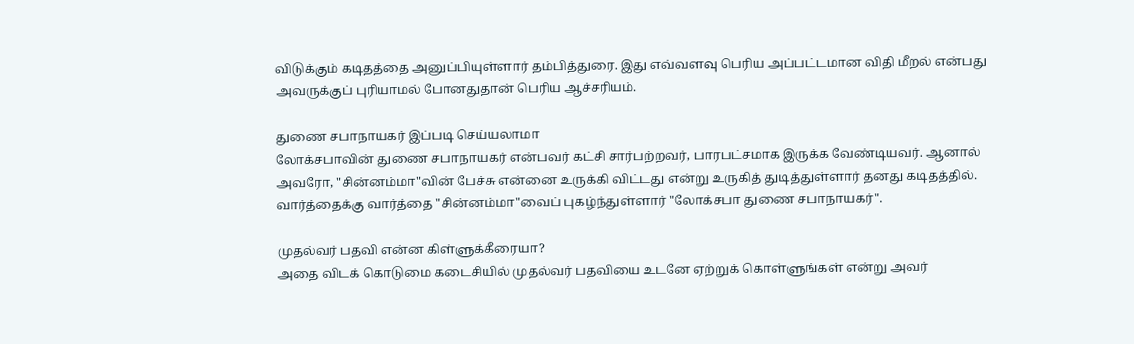விடுக்கும் கடிதத்தை அனுப்பியுள்ளார் தம்பித்துரை. இது எவ்வளவு பெரிய அப்பட்டமான விதி மீறல் என்பது அவருக்குப் புரியாமல் போனதுதான் பெரிய ஆச்சரியம்.

துணை சபாநாயகர் இப்படி செய்யலாமா
லோக்சபாவின் துணை சபாநாயகர் என்பவர் கட்சி சார்பற்றவர், பாரபட்சமாக இருக்க வேண்டியவர். ஆனால் அவரோ, "சின்னம்மா"வின் பேச்சு என்னை உருக்கி விட்டது என்று உருகித் துடித்துள்ளார் தனது கடிதத்தில். வார்த்தைக்கு வார்த்தை "சின்னம்மா"வைப் புகழ்ந்துள்ளார் "லோக்சபா துணை சபாநாயகர்".

முதல்வர் பதவி என்ன கிள்ளுக்கீரையா?
அதை விடக் கொடுமை கடைசியில் முதல்வர் பதவியை உடனே ஏற்றுக் கொள்ளுங்கள் என்று அவர்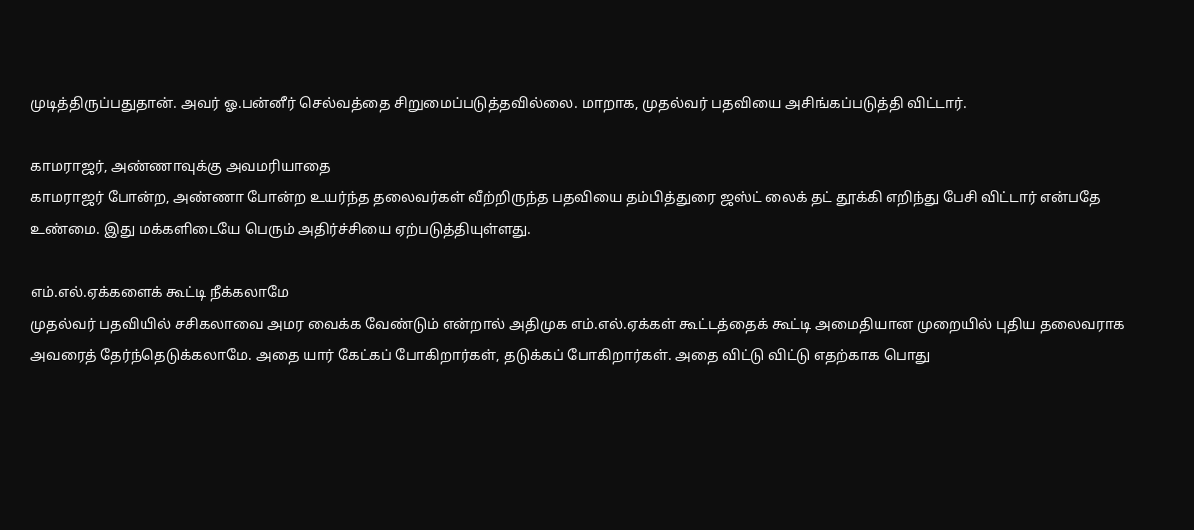முடித்திருப்பதுதான். அவர் ஓ.பன்னீர் செல்வத்தை சிறுமைப்படுத்தவில்லை. மாறாக, முதல்வர் பதவியை அசிங்கப்படுத்தி விட்டார்.

காமராஜர், அண்ணாவுக்கு அவமரியாதை
காமராஜர் போன்ற, அண்ணா போன்ற உயர்ந்த தலைவர்கள் வீற்றிருந்த பதவியை தம்பித்துரை ஜஸ்ட் லைக் தட் தூக்கி எறிந்து பேசி விட்டார் என்பதே உண்மை. இது மக்களிடையே பெரும் அதிர்ச்சியை ஏற்படுத்தியுள்ளது.

எம்.எல்.ஏக்களைக் கூட்டி நீக்கலாமே
முதல்வர் பதவியில் சசிகலாவை அமர வைக்க வேண்டும் என்றால் அதிமுக எம்.எல்.ஏக்கள் கூட்டத்தைக் கூட்டி அமைதியான முறையில் புதிய தலைவராக அவரைத் தேர்ந்தெடுக்கலாமே. அதை யார் கேட்கப் போகிறார்கள், தடுக்கப் போகிறார்கள். அதை விட்டு விட்டு எதற்காக பொது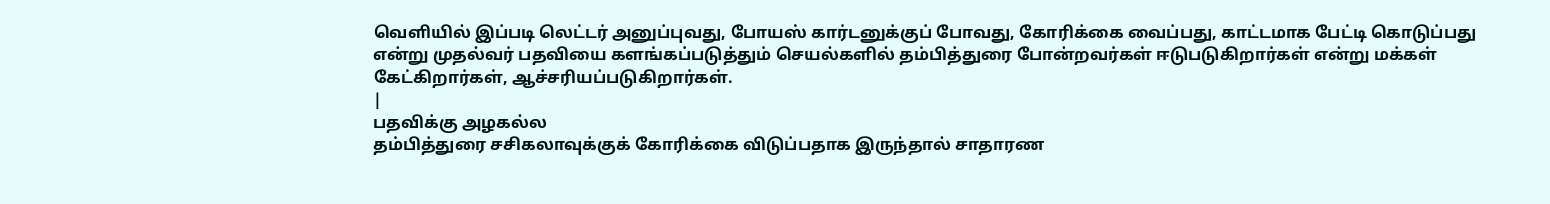வெளியில் இப்படி லெட்டர் அனுப்புவது, போயஸ் கார்டனுக்குப் போவது, கோரிக்கை வைப்பது, காட்டமாக பேட்டி கொடுப்பது என்று முதல்வர் பதவியை களங்கப்படுத்தும் செயல்களில் தம்பித்துரை போன்றவர்கள் ஈடுபடுகிறார்கள் என்று மக்கள் கேட்கிறார்கள், ஆச்சரியப்படுகிறார்கள்.
|
பதவிக்கு அழகல்ல
தம்பித்துரை சசிகலாவுக்குக் கோரிக்கை விடுப்பதாக இருந்தால் சாதாரண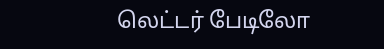லெட்டர் பேடிலோ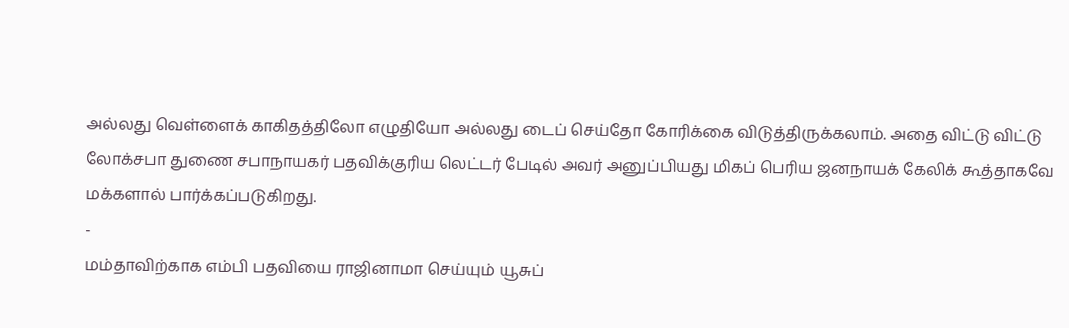அல்லது வெள்ளைக் காகிதத்திலோ எழுதியோ அல்லது டைப் செய்தோ கோரிக்கை விடுத்திருக்கலாம். அதை விட்டு விட்டு லோக்சபா துணை சபாநாயகர் பதவிக்குரிய லெட்டர் பேடில் அவர் அனுப்பியது மிகப் பெரிய ஜனநாயக் கேலிக் கூத்தாகவே மக்களால் பார்க்கப்படுகிறது.
-
மம்தாவிற்காக எம்பி பதவியை ராஜினாமா செய்யும் யூசுப்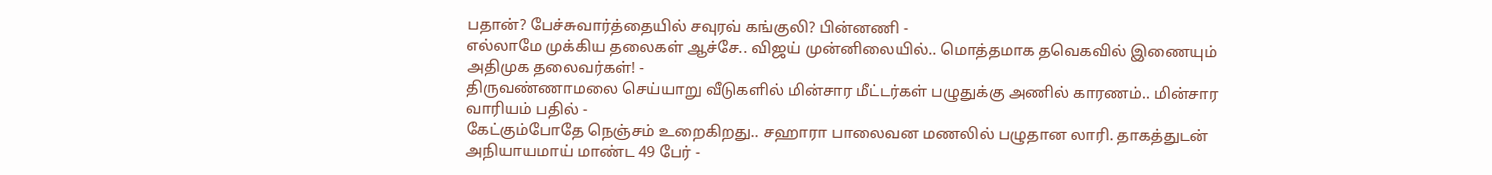பதான்? பேச்சுவார்த்தையில் சவுரவ் கங்குலி? பின்னணி -
எல்லாமே முக்கிய தலைகள் ஆச்சே.. விஜய் முன்னிலையில்.. மொத்தமாக தவெகவில் இணையும் அதிமுக தலைவர்கள்! -
திருவண்ணாமலை செய்யாறு வீடுகளில் மின்சார மீட்டர்கள் பழுதுக்கு அணில் காரணம்.. மின்சார வாரியம் பதில் -
கேட்கும்போதே நெஞ்சம் உறைகிறது.. சஹாரா பாலைவன மணலில் பழுதான லாரி. தாகத்துடன் அநியாயமாய் மாண்ட 49 பேர் -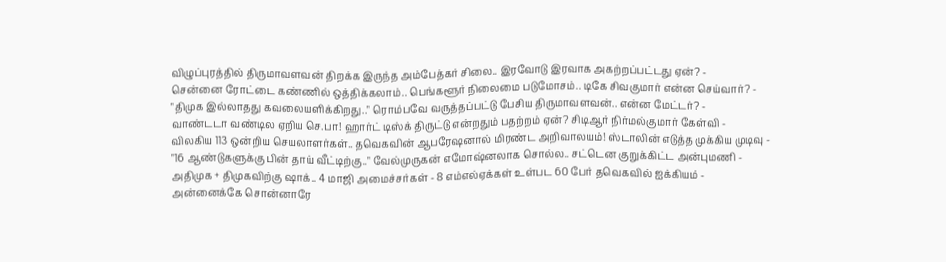விழுப்புரத்தில் திருமாவளவன் திறக்க இருந்த அம்பேத்கர் சிலை.. இரவோடு இரவாக அகற்றப்பட்டது ஏன்? -
சென்னை ரோட்டை கண்ணில் ஒத்திக்கலாம்.. பெங்களூர் நிலைமை படுமோசம்.. டிகே சிவகுமார் என்ன செய்வார்? -
"திமுக இல்லாதது கவலையளிக்கிறது.." ரொம்பவே வருத்தப்பட்டு பேசிய திருமாவளவன்.. என்ன மேட்டர்? -
வாண்டடா வண்டில ஏறிய செ.பா! ஹார்ட் டிஸ்க் திருட்டு என்றதும் பதற்றம் ஏன்? சிடிஆர் நிர்மல்குமார் கேள்வி -
விலகிய 113 ஒன்றிய செயலாளர்கள்.. தவெகவின் ஆபரேஷனால் மிரண்ட அறிவாலயம்! ஸ்டாலின் எடுத்த முக்கிய முடிவு -
"16 ஆண்டுகளுக்கு பின் தாய் வீட்டிற்கு.." வேல்முருகன் எமோஷ்னலாக சொல்ல.. சட்டென குறுக்கிட்ட அன்புமணி -
அதிமுக + திமுகவிற்கு ஷாக்.. 4 மாஜி அமைச்சர்கள் - 8 எம்எல்ஏக்கள் உள்பட 60 பேர் தவெகவில் ஐக்கியம் -
அன்னைக்கே சொன்னாரே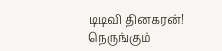டிடிவி தினகரன்! நெருங்கும்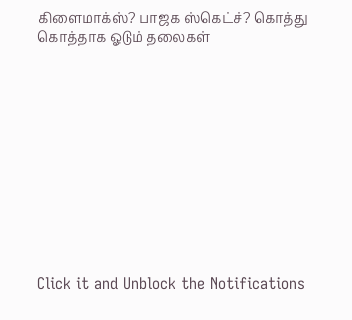கிளைமாக்ஸ்? பாஜக ஸ்கெட்ச்? கொத்து கொத்தாக ஓடும் தலைகள்












Click it and Unblock the Notifications